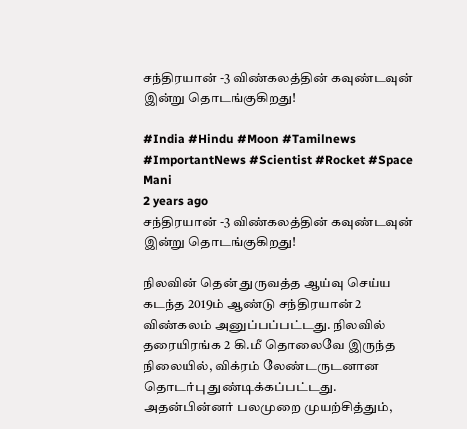சந்திரயான் -3 விண்கலத்தின் கவுண்டவுன் இன்று தொடங்குகிறது!

#India #Hindu #Moon #Tamilnews #ImportantNews #Scientist #Rocket #Space
Mani
2 years ago
சந்திரயான் -3 விண்கலத்தின் கவுண்டவுன் இன்று தொடங்குகிறது!

நிலவின் தென் துருவத்த ஆய்வு செய்ய கடந்த 2019ம் ஆண்டு சந்திரயான் 2 விண்கலம் அனுப்பப்பட்டது. நிலவில் தரையிரங்க 2 கி.மீ தொலைவே இருந்த நிலையில், விக்ரம் லேண்டருடனான தொடர்பு துண்டிக்கப்பட்டது. அதன்பின்னர் பலமுறை முயற்சித்தும்,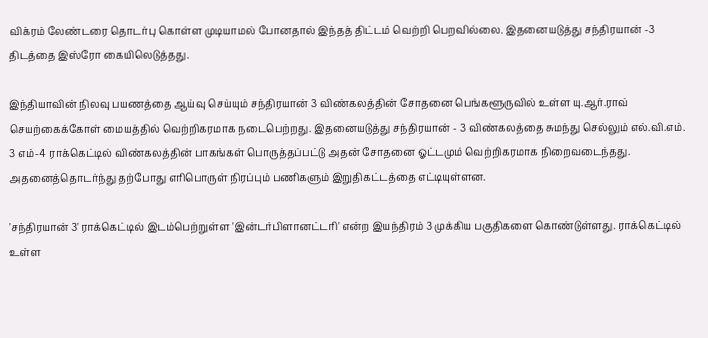விக்ரம் லேண்டரை தொடர்பு கொள்ள முடியாமல் போனதால் இந்தத் திட்டம் வெற்றி பெறவில்லை. இதனையடுத்து சந்திரயான் -3 திடத்தை இஸ்ரோ கையிலெடுத்தது.

இந்தியாவின் நிலவு பயணத்தை ஆய்வு செய்யும் சந்திரயான் 3 விண்கலத்தின் சோதனை பெங்களூருவில் உள்ள யு.ஆர்.ராவ் செயற்கைக்கோள் மையத்தில் வெற்றிகரமாக நடைபெற்றது. இதனையடுத்து சந்திரயான் - 3 விண்கலத்தை சுமந்து செல்லும் எல்.வி.எம். 3 எம்-4 ராக்கெட்டில் விண்கலத்தின் பாகங்கள் பொருத்தப்பட்டு அதன் சோதனை ஓட்டமும் வெற்றிகரமாக நிறைவடைந்தது. அதனைத்தொடர்ந்து தற்போது எரிபொருள் நிரப்பும் பணிகளும் இறுதிகட்டத்தை எட்டியுள்ளன.

'சந்திரயான் 3' ராக்கெட்டில் இடம்பெற்றுள்ள 'இன்டர்பிளானட்டரி' என்ற இயந்திரம் 3 முக்கிய பகுதிகளை கொண்டுள்ளது. ராக்கெட்டில் உள்ள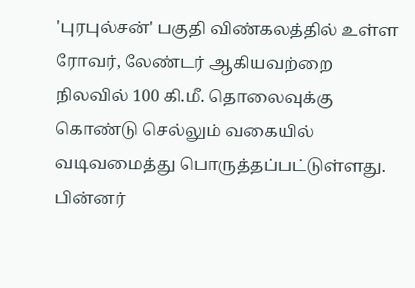'புரபுல்சன்' பகுதி விண்கலத்தில் உள்ள ரோவர், லேண்டர் ஆகியவற்றை நிலவில் 100 கி.மீ. தொலைவுக்கு கொண்டு செல்லும் வகையில் வடிவமைத்து பொருத்தப்பட்டுள்ளது. பின்னர்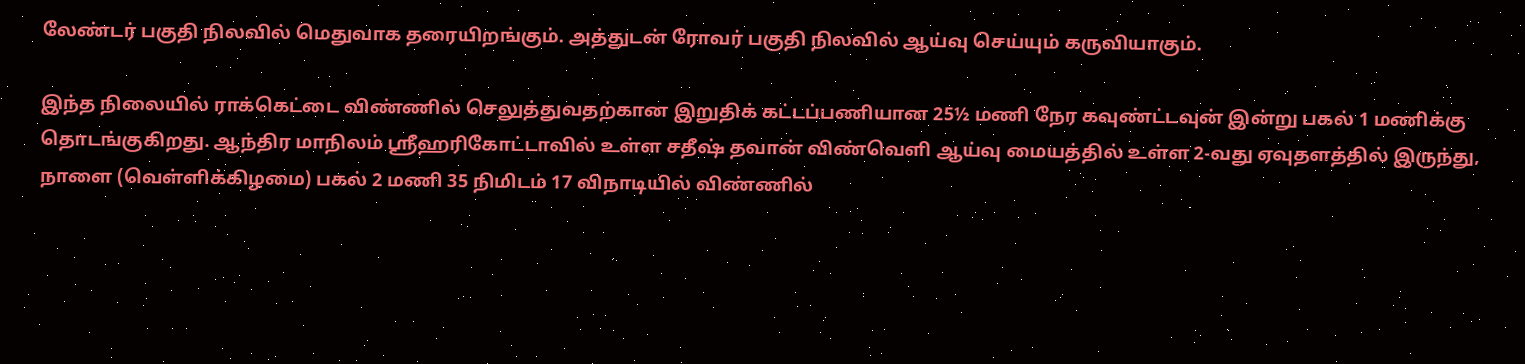லேண்டர் பகுதி நிலவில் மெதுவாக தரையிறங்கும். அத்துடன் ரோவர் பகுதி நிலவில் ஆய்வு செய்யும் கருவியாகும்.

இந்த நிலையில் ராக்கெட்டை விண்ணில் செலுத்துவதற்கான இறுதிக் கட்டப்பணியான 25½ மணி நேர கவுண்ட்டவுன் இன்று பகல் 1 மணிக்கு தொடங்குகிறது. ஆந்திர மாநிலம் ஸ்ரீஹரிகோட்டாவில் உள்ள சதீஷ் தவான் விண்வெளி ஆய்வு மையத்தில் உள்ள 2-வது ஏவுதளத்தில் இருந்து, நாளை (வெள்ளிக்கிழமை) பகல் 2 மணி 35 நிமிடம் 17 விநாடியில் விண்ணில்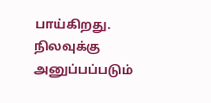பாய்கிறது. நிலவுக்கு அனுப்பப்படும்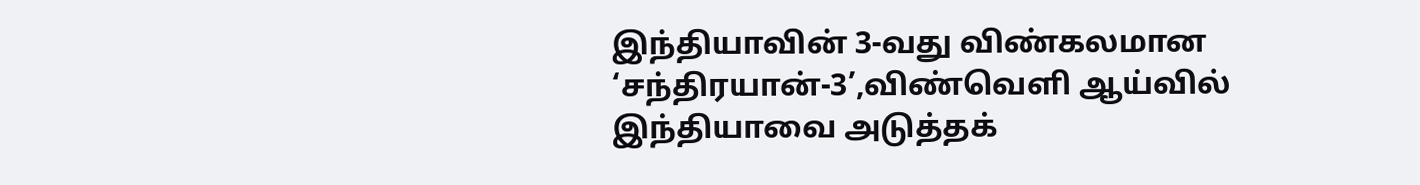இந்தியாவின் 3-வது விண்கலமான ‘சந்திரயான்-3’,விண்வெளி ஆய்வில் இந்தியாவை அடுத்தக்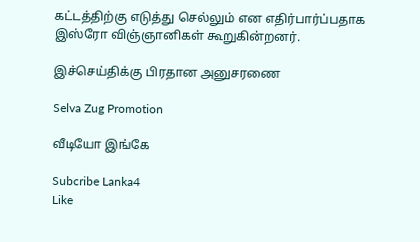கட்டத்திற்கு எடுத்து செல்லும் என எதிர்பார்ப்பதாக இஸ்ரோ விஞ்ஞானிகள் கூறுகின்றனர்.

இச்செய்திக்கு பிரதான அனுசரணை

Selva Zug Promotion

வீடியோ இங்கே

Subcribe Lanka4
Like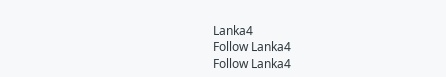Lanka4
Follow Lanka4
Follow Lanka4